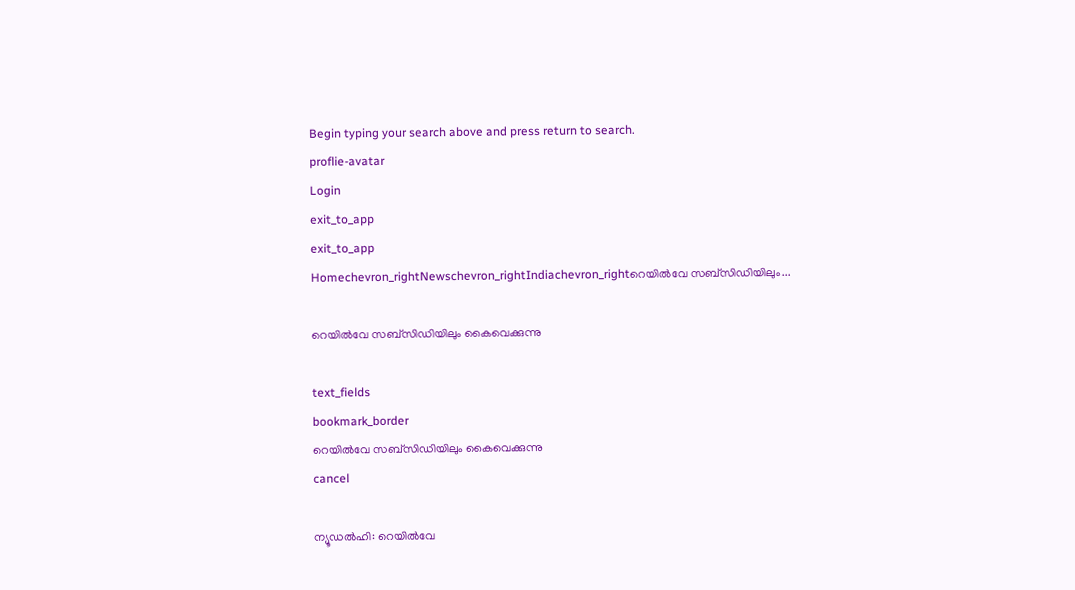Begin typing your search above and press return to search.
proflie-avatar
Login
exit_to_app
exit_to_app
Homechevron_rightNewschevron_rightIndiachevron_rightറെയില്‍വേ സബ്സിഡിയിലും...

റെയില്‍വേ സബ്സിഡിയിലും കൈവെക്കുന്നു

text_fields
bookmark_border
റെയില്‍വേ സബ്സിഡിയിലും കൈവെക്കുന്നു
cancel

ന്യൂഡല്‍ഹി: റെയില്‍വേ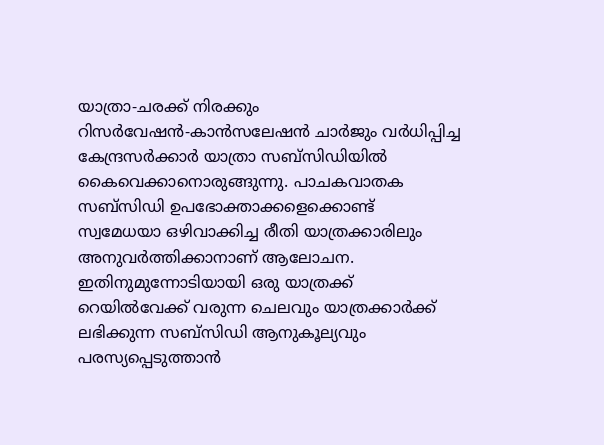യാത്രാ-ചരക്ക് നിരക്കും റിസര്‍വേഷന്‍-കാന്‍സലേഷന്‍ ചാര്‍ജും വര്‍ധിപ്പിച്ച കേന്ദ്രസര്‍ക്കാര്‍ യാത്രാ സബ്സിഡിയില്‍ കൈവെക്കാനൊരുങ്ങുന്നു. പാചകവാതക സബ്സിഡി ഉപഭോക്താക്കളെക്കൊണ്ട് സ്വമേധയാ ഒഴിവാക്കിച്ച രീതി യാത്രക്കാരിലും അനുവര്‍ത്തിക്കാനാണ് ആലോചന. ഇതിനുമുന്നോടിയായി ഒരു യാത്രക്ക് റെയില്‍വേക്ക് വരുന്ന ചെലവും യാത്രക്കാര്‍ക്ക് ലഭിക്കുന്ന സബ്സിഡി ആനുകൂല്യവും പരസ്യപ്പെടുത്താന്‍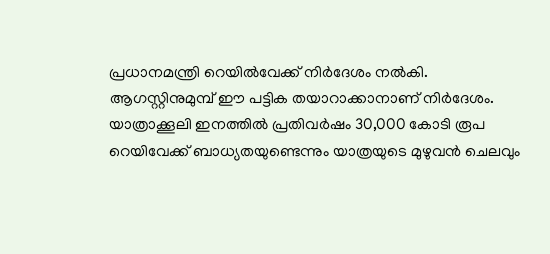പ്രധാനമന്ത്രി റെയില്‍വേക്ക് നിര്‍ദേശം നല്‍കി. ആഗസ്റ്റിനുമുമ്പ് ഈ പട്ടിക തയാറാക്കാനാണ് നിര്‍ദേശം.
യാത്രാക്കൂലി ഇനത്തില്‍ പ്രതിവര്‍ഷം 30,000 കോടി രൂപ റെയിവേക്ക് ബാധ്യതയുണ്ടെന്നും യാത്രയുടെ മുഴുവന്‍ ചെലവും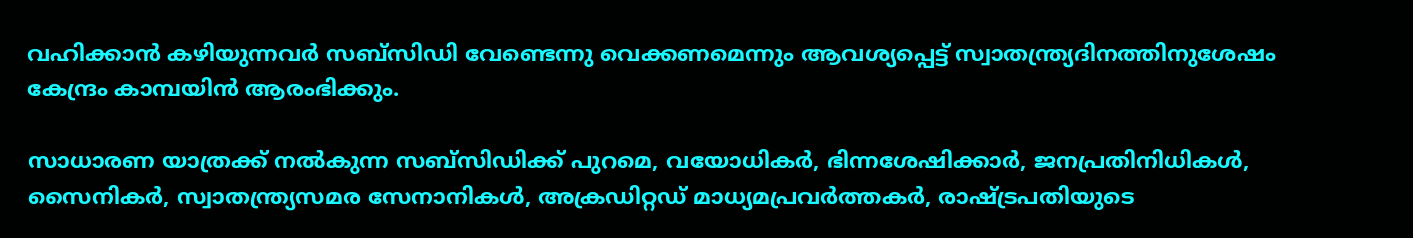വഹിക്കാന്‍ കഴിയുന്നവര്‍ സബ്സിഡി വേണ്ടെന്നു വെക്കണമെന്നും ആവശ്യപ്പെട്ട് സ്വാതന്ത്ര്യദിനത്തിനുശേഷം കേന്ദ്രം കാമ്പയിന്‍ ആരംഭിക്കും.

സാധാരണ യാത്രക്ക് നല്‍കുന്ന സബ്സിഡിക്ക് പുറമെ, വയോധികര്‍, ഭിന്നശേഷിക്കാര്‍, ജനപ്രതിനിധികള്‍, സൈനികര്‍, സ്വാതന്ത്ര്യസമര സേനാനികള്‍, അക്രഡിറ്റഡ് മാധ്യമപ്രവര്‍ത്തകര്‍, രാഷ്ട്രപതിയുടെ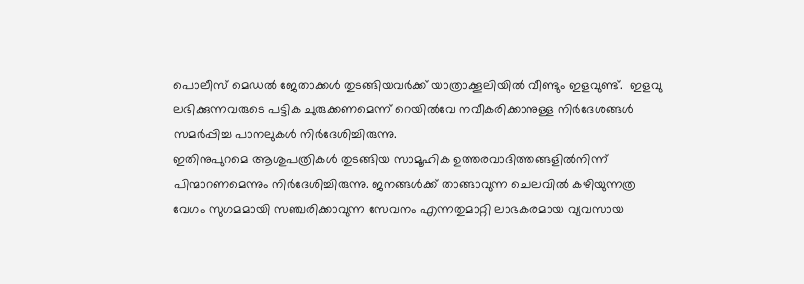പൊലീസ് മെഡല്‍ ജേതാക്കള്‍ തുടങ്ങിയവര്‍ക്ക് യാത്രാക്കൂലിയില്‍ വീണ്ടും ഇളവുണ്ട്.  ഇളവു ലഭിക്കുന്നവരുടെ പട്ടിക ചുരുക്കണമെന്ന് റെയില്‍വേ നവീകരിക്കാനുള്ള നിര്‍ദേശങ്ങള്‍ സമര്‍പ്പിച്ച പാനലുകള്‍ നിര്‍ദേശിച്ചിരുന്നു.
ഇതിനുപുറമെ ആശുപത്രികള്‍ തുടങ്ങിയ സാമൂഹിക ഉത്തരവാദിത്തങ്ങളില്‍നിന്ന് പിന്മാറണമെന്നും നിര്‍ദേശിച്ചിരുന്നു. ജനങ്ങള്‍ക്ക് താങ്ങാവുന്ന ചെലവില്‍ കഴിയുന്നത്ര വേഗം സുഗമമായി സഞ്ചരിക്കാവുന്ന സേവനം എന്നതുമാറ്റി ലാഭകരമായ വ്യവസായ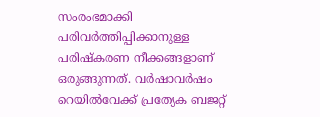സംരംഭമാക്കി പരിവര്‍ത്തിപ്പിക്കാനുള്ള പരിഷ്കരണ നീക്കങ്ങളാണ് ഒരുങ്ങുന്നത്. വര്‍ഷാവര്‍ഷം റെയില്‍വേക്ക് പ്രത്യേക ബജറ്റ്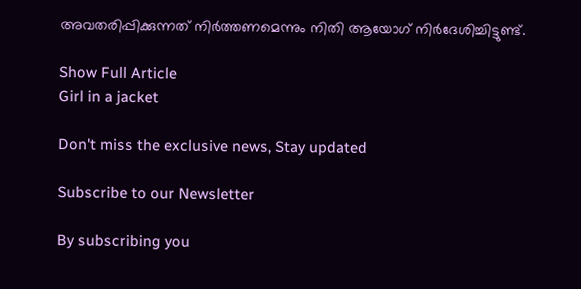അവതരിപ്പിക്കുന്നത് നിര്‍ത്തണമെന്നും നിതി ആയോഗ് നിര്‍ദേശിച്ചിട്ടുണ്ട്.

Show Full Article
Girl in a jacket

Don't miss the exclusive news, Stay updated

Subscribe to our Newsletter

By subscribing you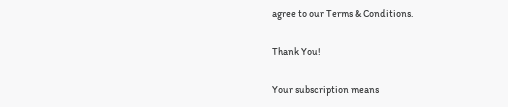agree to our Terms & Conditions.

Thank You!

Your subscription means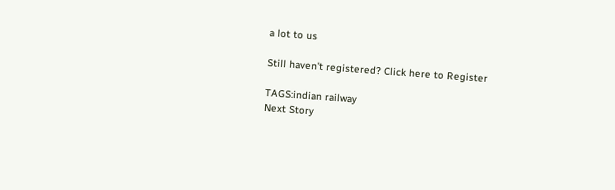a lot to us

Still haven't registered? Click here to Register

TAGS:indian railway
Next Story